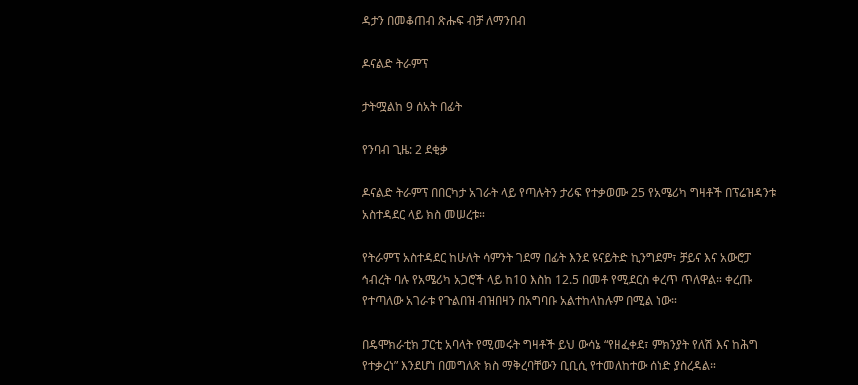ዳታን በመቆጠብ ጽሑፍ ብቻ ለማንበብ

ዶናልድ ትራምፕ

ታትሟልከ 9 ሰአት በፊት

የንባብ ጊዜ: 2 ደቂቃ

ዶናልድ ትራምፕ በበርካታ አገራት ላይ የጣሉትን ታሪፍ የተቃወሙ 25 የአሜሪካ ግዛቶች በፕሬዝዳንቱ አስተዳደር ላይ ክስ መሠረቱ።

የትራምፕ አስተዳደር ከሁለት ሳምንት ገደማ በፊት እንደ ዩናይትድ ኪንግደም፣ ቻይና እና አውሮፓ ኅብረት ባሉ የአሜሪካ አጋሮች ላይ ከ10 እስከ 12.5 በመቶ የሚደርስ ቀረጥ ጥለዋል። ቀረጡ የተጣለው አገራቱ የጉልበዝ ብዝበዛን በአግባቡ አልተከላከሉም በሚል ነው።

በዴሞክራቲክ ፓርቲ አባላት የሚመሩት ግዛቶች ይህ ውሳኔ “የዘፈቀደ፣ ምክንያት የለሽ እና ከሕግ የተቃረነ” እንደሆነ በመግለጽ ክስ ማቅረባቸውን ቢቢሲ የተመለከተው ሰነድ ያስረዳል።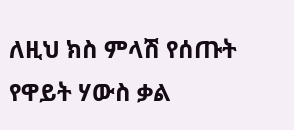ለዚህ ክስ ምላሽ የሰጡት የዋይት ሃውስ ቃል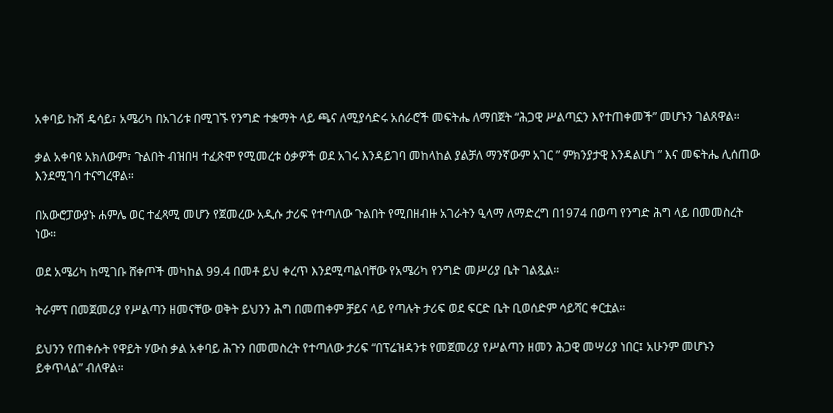አቀባይ ኩሽ ዴሳይ፣ አሜሪካ በአገሪቱ በሚገኙ የንግድ ተቋማት ላይ ጫና ለሚያሳድሩ አሰራሮች መፍትሔ ለማበጀት “ሕጋዊ ሥልጣኗን እየተጠቀመች” መሆኑን ገልጸዋል።

ቃል አቀባዩ አክለውም፣ ጉልበት ብዝበዛ ተፈጽሞ የሚመረቱ ዕቃዎች ወደ አገሩ እንዳይገባ መከላከል ያልቻለ ማንኛውም አገር ” ምክንያታዊ እንዳልሆነ ” እና መፍትሔ ሊሰጠው እንደሚገባ ተናግረዋል።

በአውሮፓውያኑ ሐምሌ ወር ተፈጻሚ መሆን የጀመረው አዲሱ ታሪፍ የተጣለው ጉልበት የሚበዘብዙ አገራትን ዒላማ ለማድረግ በ1974 በወጣ የንግድ ሕግ ላይ በመመስረት ነው።

ወደ አሜሪካ ከሚገቡ ሸቀጦች መካከል 99.4 በመቶ ይህ ቀረጥ እንደሚጣልባቸው የአሜሪካ የንግድ መሥሪያ ቤት ገልጿል።

ትራምፕ በመጀመሪያ የሥልጣን ዘመናቸው ወቅት ይህንን ሕግ በመጠቀም ቻይና ላይ የጣሉት ታሪፍ ወደ ፍርድ ቤት ቢወሰድም ሳይሻር ቀርቷል።

ይህንን የጠቀሱት የዋይት ሃውስ ቃል አቀባይ ሕጉን በመመስረት የተጣለው ታሪፍ “በፕሬዝዳንቱ የመጀመሪያ የሥልጣን ዘመን ሕጋዊ መሣሪያ ነበር፤ አሁንም መሆኑን ይቀጥላል” ብለዋል።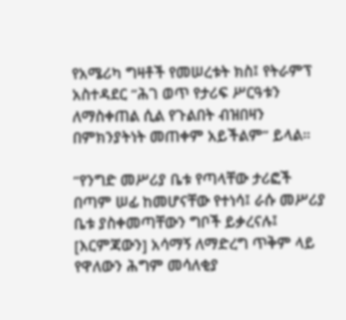የአሜሪካ ግዛቶች የመሠረቱት ክስ፤ የትራምፕ አስተዳደር “ሕገ ወጥ የታሪፍ ሥርዓቱን ለማስቀጠል ሲል የጉልበት ብዝበዛን በምክንያትነት መጠቀም አይችልም” ይላል።

“የንግድ መሥሪያ ቤቱ የጣላቸው ታሪፎች በጣም ሠፊ ከመሆናቸው የተነሳ፤ ራሱ መሥሪያ ቤቱ ያስቀመጣቸውን ግቦች ይቃረናሉ፤ [እርምጃውን] አሳማኝ ለማድረግ ጥቅም ላይ የዋለውን ሕግም መሳለቂያ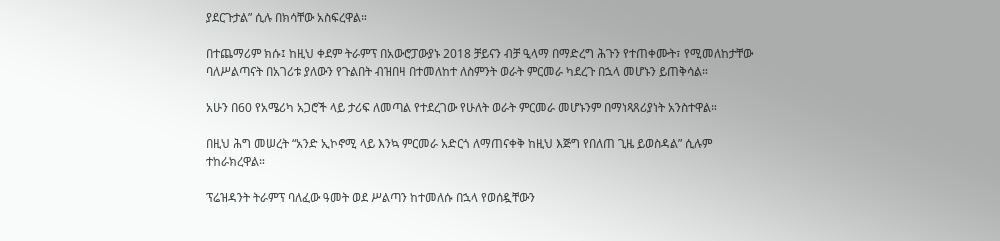ያደርጉታል” ሲሉ በክሳቸው አስፍረዋል።

በተጨማሪም ክሱ፤ ከዚህ ቀደም ትራምፕ በአውሮፓውያኑ 2018 ቻይናን ብቻ ዒላማ በማድረግ ሕጉን የተጠቀሙት፣ የሚመለከታቸው ባለሥልጣናት በአገሪቱ ያለውን የጉልበት ብዝበዛ በተመለከተ ለስምንት ወራት ምርመራ ካደረጉ በኋላ መሆኑን ይጠቅሳል።

አሁን በ60 የአሜሪካ አጋሮች ላይ ታሪፍ ለመጣል የተደረገው የሁለት ወራት ምርመራ መሆኑንም በማነጻጸሪያነት አንስተዋል።

በዚህ ሕግ መሠረት “አንድ ኢኮኖሚ ላይ እንኳ ምርመራ አድርጎ ለማጠናቀቅ ከዚህ እጅግ የበለጠ ጊዜ ይወስዳል” ሲሉም ተከራክረዋል።

ፕሬዝዳንት ትራምፕ ባለፈው ዓመት ወደ ሥልጣን ከተመለሱ በኋላ የወሰዷቸውን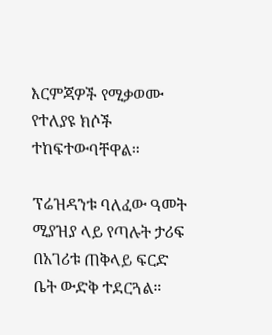እርምጃዎች የሚቃወሙ የተለያዩ ክሶች ተከፍተውባቸዋል።

ፕሬዝዳንቱ ባለፈው ዓመት ሚያዝያ ላይ የጣሉት ታሪፍ በአገሪቱ ጠቅላይ ፍርድ ቤት ውድቅ ተደርጓል።